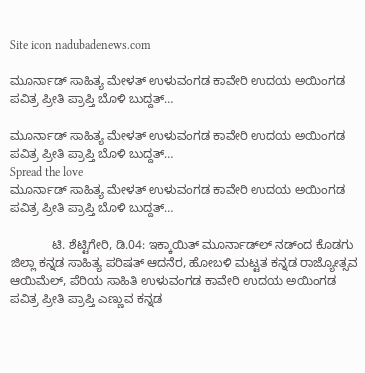Site icon nadubadenews.com

ಮೂರ್ನಾಡ್‌ ಸಾಹಿತ್ಯ ಮೇಳತ್‌ ಉಳುವಂಗಡ ಕಾವೇರಿ ಉದಯ ಅಯಿಂಗಡ ಪವಿತ್ರ ಪ್ರೀತಿ ಪ್ರಾಪ್ತಿ ಬೊಳಿ ಬುದ್ದತ್…

ಮೂರ್ನಾಡ್‌ ಸಾಹಿತ್ಯ ಮೇಳತ್‌ ಉಳುವಂಗಡ ಕಾವೇರಿ ಉದಯ ಅಯಿಂಗಡ ಪವಿತ್ರ ಪ್ರೀತಿ ಪ್ರಾಪ್ತಿ ಬೊಳಿ ಬುದ್ದತ್…
Spread the love
ಮೂರ್ನಾಡ್‌ ಸಾಹಿತ್ಯ ಮೇಳತ್‌ ಉಳುವಂಗಡ ಕಾವೇರಿ ಉದಯ ಅಯಿಂಗಡ ಪವಿತ್ರ ಪ್ರೀತಿ ಪ್ರಾಪ್ತಿ ಬೊಳಿ ಬುದ್ದತ್…

            ಟಿ. ಶೆಟ್ಟಿಗೇರಿ, ಡಿ.04: ಇಕ್ಕಾಯಿತ್‌ ಮೂರ್ನಾಡ್‌ಲ್‌ ನಡ್ಂದ ಕೊಡಗು ಜಿಲ್ಲಾ ಕನ್ನಡ ಸಾಹಿತ್ಯ ಪರಿಷತ್‌ ಆದನೆರ, ಹೋಬಳಿ ಮಟ್ಟತ ಕನ್ನಡ ರಾಜ್ಯೋತ್ಸವ ಆಯಿಮೆಲ್‌, ಪೆರಿಯ ಸಾಹಿತಿ ಉಳುವಂಗಡ ಕಾವೇರಿ ಉದಯ ಅಯಿಂಗಡ  ಪವಿತ್ರ ಪ್ರೀತಿ ಪ್ರಾಪ್ತಿ ಎಣ್ಣುವ ಕನ್ನಡ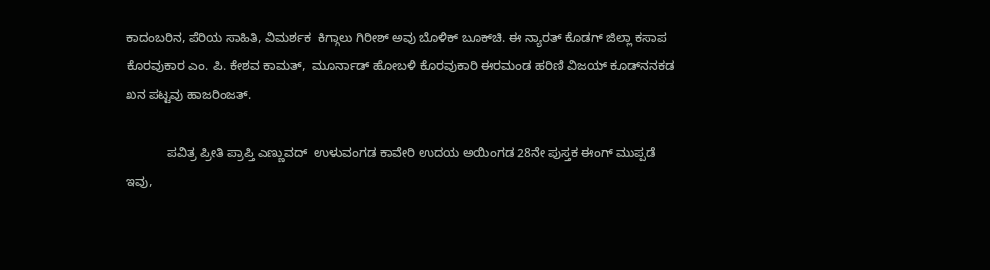ಕಾದಂಬರಿನ, ಪೆರಿಯ ಸಾಹಿತಿ, ವಿಮರ್ಶಕ  ಕಿಗ್ಗಾಲು ಗಿರೀಶ್ ಅವು ಬೊಳಿಕ್‌ ಬೂಕ್‌ಚಿ. ಈ ನ್ಯಾರತ್‌ ಕೊಡಗ್‌ ಜಿಲ್ಲಾ ಕಸಾಪ ಕೊರವುಕಾರ ಎಂ. ಪಿ. ಕೇಶವ ಕಾಮತ್‌,  ಮೂರ್ನಾಡ್‌ ಹೋಬಳಿ ಕೊರವುಕಾರಿ ಈರಮಂಡ ಹರಿಣಿ ವಿಜಯ್‌ ಕೂಡ್‌ನನಕಡ ಖನ ಪಟ್ಟವು ಹಾಜರಿಂಜತ್.

            ಪವಿತ್ರ ಪ್ರೀತಿ ಪ್ರಾಪ್ತಿ ಎಣ್ಣುವದ್‌  ಉಳುವಂಗಡ ಕಾವೇರಿ ಉದಯ ಅಯಿಂಗಡ 28ನೇ ಪುಸ್ತಕ ಈಂಗ್‌ ಮುಪ್ಪಡೆ ಇವು,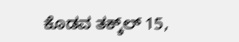ಕೊಡವ ತಕ್ಕ್‌ಲ್‌ 15,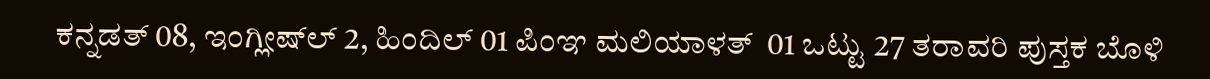ಕನ್ನಡತ್‌ 08, ಇಂಗ್ಲೀಷ್‌ಲ್‌ 2, ಹಿಂದಿಲ್‌ 01 ಪಿಂಞ ಮಲಿಯಾಳತ್‌  01 ಒಟ್ಟು 27 ತರಾವರಿ ಪುಸ್ತಕ ಬೊಳಿ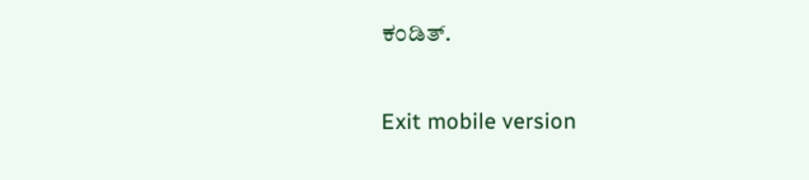ಕಂಡಿತ್.

Exit mobile version